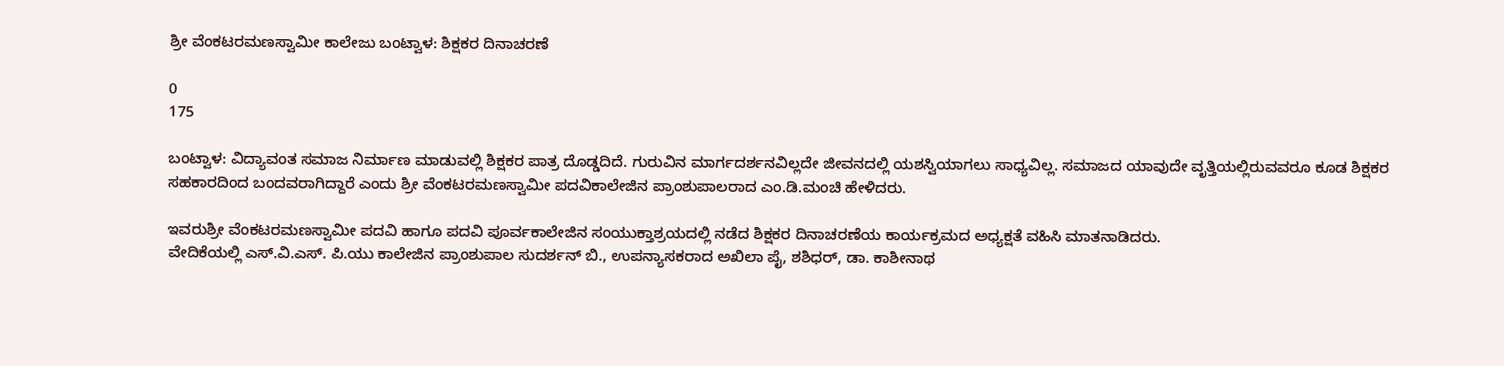ಶ್ರೀ ವೆಂಕಟರಮಣಸ್ವಾಮೀ ಕಾಲೇಜು ಬಂಟ್ವಾಳ: ಶಿಕ್ಷಕರ ದಿನಾಚರಣೆ

0
175

ಬಂಟ್ವಾಳ: ವಿದ್ಯಾವಂತ ಸಮಾಜ ನಿರ್ಮಾಣ ಮಾಡುವಲ್ಲಿ ಶಿಕ್ಷಕರ ಪಾತ್ರ ದೊಡ್ಡದಿದೆ. ಗುರುವಿನ ಮಾರ್ಗದರ್ಶನವಿಲ್ಲದೇ ಜೀವನದಲ್ಲಿ ಯಶಸ್ವಿಯಾಗಲು ಸಾಧ್ಯವಿಲ್ಲ. ಸಮಾಜದ ಯಾವುದೇ ವೃತ್ತಿಯಲ್ಲಿರುವವರೂ ಕೂಡ ಶಿಕ್ಷಕರ ಸಹಕಾರದಿಂದ ಬಂದವರಾಗಿದ್ದಾರೆ ಎಂದು ಶ್ರೀ ವೆಂಕಟರಮಣಸ್ವಾಮೀ ಪದವಿಕಾಲೇಜಿನ ಪ್ರಾಂಶುಪಾಲರಾದ ಎಂ.ಡಿ.ಮಂಚಿ ಹೇಳಿದರು.

ಇವರುಶ್ರೀ ವೆಂಕಟರಮಣಸ್ವಾಮೀ ಪದವಿ ಹಾಗೂ ಪದವಿ ಪೂರ್ವಕಾಲೇಜಿನ ಸಂಯುಕ್ತಾಶ್ರಯದಲ್ಲಿ ನಡೆದ ಶಿಕ್ಷಕರ ದಿನಾಚರಣೆಯ ಕಾರ್ಯಕ್ರಮದ ಅಧ್ಯಕ್ಷತೆ ವಹಿಸಿ ಮಾತನಾಡಿದರು.
ವೇದಿಕೆಯಲ್ಲಿ ಎಸ್.ವಿ.ಎಸ್. ಪಿ.ಯು ಕಾಲೇಜಿನ ಪ್ರಾಂಶುಪಾಲ ಸುದರ್ಶನ್ ಬಿ., ಉಪನ್ಯಾಸಕರಾದ ಅಖಿಲಾ ಪೈ, ಶಶಿಧರ್, ಡಾ. ಕಾಶೀನಾಥ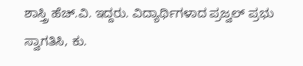ಶಾಸ್ತ್ರಿ ಹೆಚ್.ವಿ. ಇದ್ದರು. ವಿದ್ಯಾರ್ಥಿಗಳಾದ ಪ್ರಜ್ವಲ್ ಪ್ರಭು ಸ್ವಾಗತಿಸಿ, ಕು.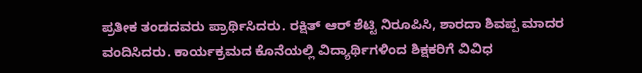ಪ್ರತೀಕ ತಂಡದವರು ಪ್ರಾರ್ಥಿಸಿದರು. ರಕ್ಷಿತ್‌ ಆರ್ ಶೆಟ್ಟಿ ನಿರೂಪಿಸಿ, ಶಾರದಾ ಶಿವಪ್ಪ ಮಾದರ ವಂದಿಸಿದರು. ಕಾರ್ಯಕ್ರಮದ ಕೊನೆಯಲ್ಲಿ ವಿದ್ಯಾರ್ಥಿಗಳಿಂದ ಶಿಕ್ಷಕರಿಗೆ ವಿವಿಧ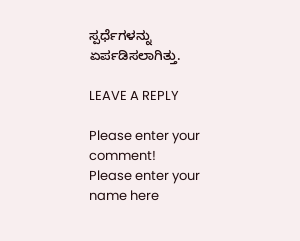ಸ್ಪರ್ಧೆಗಳನ್ನು ಏರ್ಪಡಿಸಲಾಗಿತ್ತು.

LEAVE A REPLY

Please enter your comment!
Please enter your name here